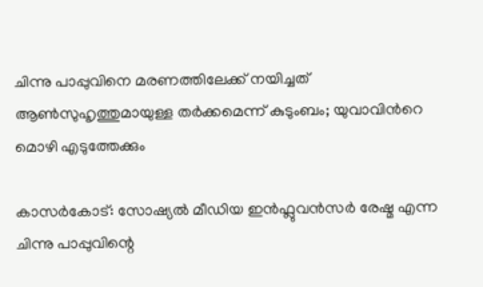ചിന്നു പാപ്പുവിനെ മരണത്തിലേക്ക് നയിച്ചത് ആൺസുഹൃത്തുമായുള്ള തർക്കമെന്ന് കുടുംബം; യുവാവിന്‍റെ മൊഴി എടുത്തേക്കും

കാസർകോട്: സോഷ്യൽ മീഡിയ ഇൻഫ്ലുവൻസർ രേഷ്മ എന്ന ചിന്നു പാപ്പുവിന്റെ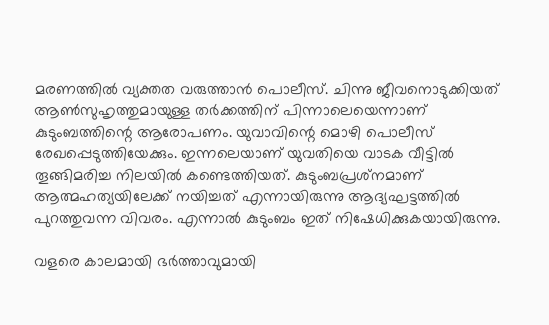മരണത്തിൽ വ്യക്തത വരുത്താൻ പൊലീസ്. ചിന്നു ജീവനൊടുക്കിയത് ആൺസുഹൃത്തുമായുള്ള തർക്കത്തിന് പിന്നാലെയെന്നാണ് കുടുംബത്തിന്റെ ആരോപണം. യുവാവിന്റെ മൊഴി പൊലീസ് രേഖപ്പെടുത്തിയേക്കും. ഇന്നലെയാണ് യുവതിയെ വാടക വീട്ടിൽ തൂങ്ങിമരിച്ച നിലയിൽ കണ്ടെത്തിയത്. കുടുംബപ്രശ്‌നമാണ് ആത്മഹത്യയിലേക്ക് നയിച്ചത് എന്നായിരുന്നു ആദ്യഘട്ടത്തിൽ പുറത്തുവന്ന വിവരം. എന്നാൽ കുടുംബം ഇത് നിഷേധിക്കുകയായിരുന്നു.

വളരെ കാലമായി ഭർത്താവുമായി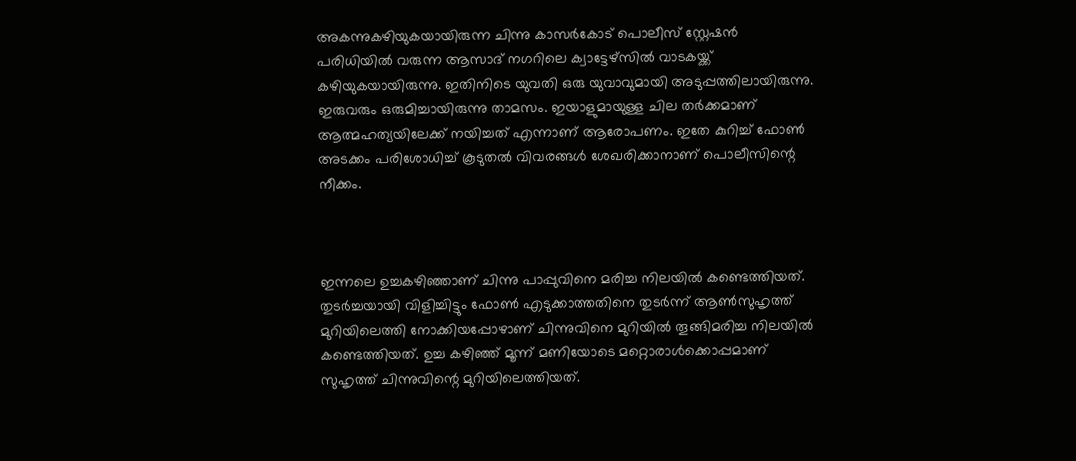അകന്നുകഴിയുകയായിരുന്ന ചിന്നു കാസർകോട് പൊലീസ് സ്റ്റേഷൻ പരിധിയിൽ വരുന്ന ആസാദ് നഗറിലെ ക്വാട്ടേഴ്സിൽ വാടകയ്ക്ക് കഴിയുകയായിരുന്നു. ഇതിനിടെ യുവതി ഒരു യുവാവുമായി അടുപ്പത്തിലായിരുന്നു. ഇരുവരും ഒരുമിച്ചായിരുന്നു താമസം. ഇയാളുമായുള്ള ചില തർക്കമാണ് ആത്മഹത്യയിലേക്ക് നയിച്ചത് എന്നാണ് ആരോപണം. ഇതേ കുറിച്ച് ഫോൺ അടക്കം പരിശോധിച്ച് കൂടുതൽ വിവരങ്ങൾ ശേഖരിക്കാനാണ് പൊലീസിന്റെ നീക്കം.



ഇന്നലെ ഉച്ചകഴിഞ്ഞാണ് ചിന്നു പാപ്പുവിനെ മരിച്ച നിലയിൽ കണ്ടെത്തിയത്. തുടർച്ചയായി വിളിച്ചിട്ടും ഫോൺ എടുക്കാത്തതിനെ തുടർന്ന് ആൺസുഹൃത്ത് മുറിയിലെത്തി നോക്കിയപ്പോഴാണ് ചിന്നുവിനെ മുറിയിൽ തൂങ്ങിമരിച്ച നിലയിൽ കണ്ടെത്തിയത്. ഉച്ച കഴിഞ്ഞ് മൂന്ന് മണിയോടെ മറ്റൊരാൾക്കൊപ്പമാണ് സുഹൃത്ത് ചിന്നുവിന്റെ മുറിയിലെത്തിയത്.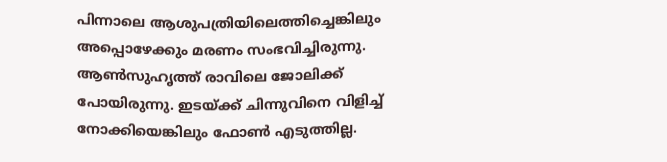പിന്നാലെ ആശുപത്രിയിലെത്തിച്ചെങ്കിലും അപ്പൊഴേക്കും മരണം സംഭവിച്ചിരുന്നു. ആൺസുഹൃത്ത് രാവിലെ ജോലിക്ക് പോയിരുന്നു. ഇടയ്ക്ക് ചിന്നുവിനെ വിളിച്ച് നോക്കിയെങ്കിലും ഫോൺ എടുത്തില്ല.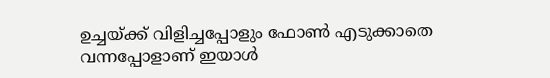ഉച്ചയ്ക്ക് വിളിച്ചപ്പോളും ഫോൺ എടുക്കാതെ വന്നപ്പോളാണ് ഇയാൾ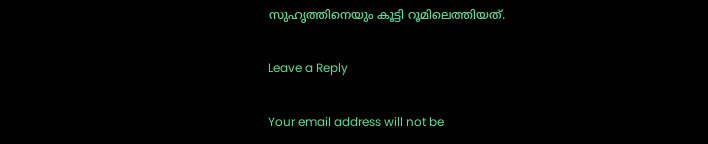സുഹൃത്തിനെയും കൂട്ടി റൂമിലെത്തിയത്.

Leave a Reply

Your email address will not be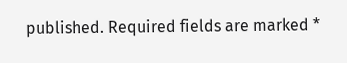published. Required fields are marked *